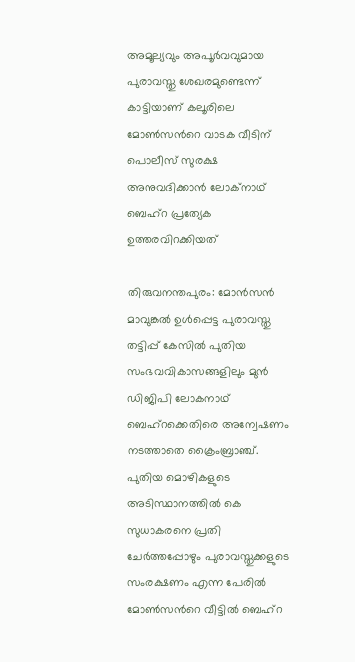അമൂല്യവും അപൂർവവുമായ പുരാവസ്തു ശേഖരമുണ്ടെന്ന് കാട്ടിയാണ് കലൂരിലെ മോണ്‍സന്‍റെ വാടക വീടിന് പൊലീസ് സുരക്ഷ അനുവദിക്കാൻ ലോക്നാഥ് ബെഹ്റ പ്രത്യേക ഉത്തരവിറക്കിയത്

തിരുവനന്തപുരം: മോൻസൻ മാവുങ്കൽ ഉൾപ്പെട്ട പുരാവസ്തു തട്ടിപ്പ് കേസിൽ പുതിയ സംഭവവികാസങ്ങളിലും മുൻ ഡിജിപി ലോകനാഥ് ബെഹ്റക്കെതിരെ അന്വേഷണം നടത്താതെ ക്രൈംബ്രാഞ്ച്. പുതിയ മൊഴികളുടെ അടിസ്ഥാനത്തിൽ കെ സുധാകരനെ പ്രതി ചേർത്തപ്പോഴും പുരാവസ്തുക്കളുടെ സംരക്ഷണം എന്ന പേരിൽ മോണ്‍സന്‍റെ വീട്ടിൽ ബെഹ്റ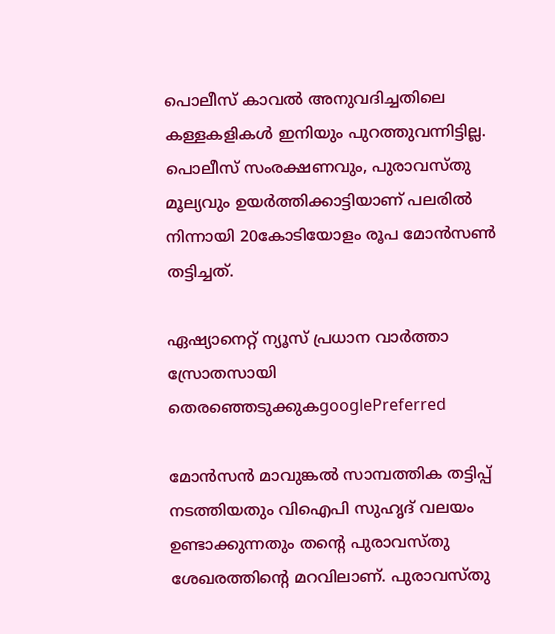പൊലീസ് കാവൽ അനുവദിച്ചതിലെ കള്ളകളികൾ ഇനിയും പുറത്തുവന്നിട്ടില്ല. പൊലീസ് സംരക്ഷണവും, പുരാവസ്തു മൂല്യവും ഉയർത്തിക്കാട്ടിയാണ് പലരിൽ നിന്നായി 20കോടിയോളം രൂപ മോൻസണ്‍ തട്ടിച്ചത്.

ഏഷ്യാനെറ്റ് ന്യൂസ് പ്രധാന വാർത്താ സ്രോതസായി തെരഞ്ഞെടുക്കുകgooglePreferred

മോൻസൻ മാവുങ്കൽ സാമ്പത്തിക തട്ടിപ്പ് നടത്തിയതും വിഐപി സുഹൃദ് വലയം ഉണ്ടാക്കുന്നതും തന്‍റെ പുരാവസ്തു ശേഖരത്തിന്‍റെ മറവിലാണ്. പുരാവസ്തു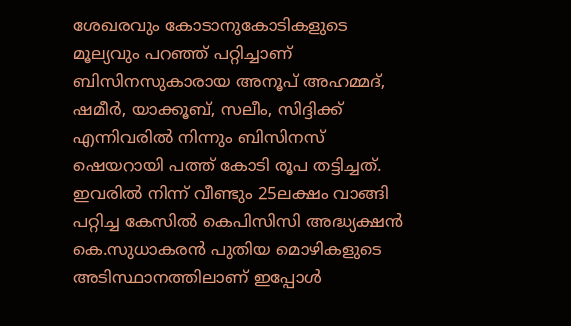ശേഖരവും കോടാനുകോടികളുടെ മൂല്യവും പറഞ്ഞ് പറ്റിച്ചാണ് ബിസിനസുകാരായ അനൂപ് അഹമ്മദ്, ഷമീർ, യാക്കൂബ്, സലീം, സിദ്ദിക്ക് എന്നിവരിൽ നിന്നും ബിസിനസ് ഷെയറായി പത്ത് കോടി രൂപ തട്ടിച്ചത്. ഇവരിൽ നിന്ന് വീണ്ടും 25ലക്ഷം വാങ്ങി പറ്റിച്ച കേസിൽ കെപിസിസി അദ്ധ്യക്ഷൻ കെ.സുധാകരൻ പുതിയ മൊഴികളുടെ അടിസ്ഥാനത്തിലാണ് ഇപ്പോൾ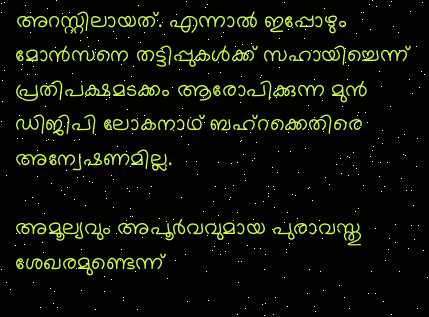അറസ്റ്റിലായത്. എന്നാൽ ഇപ്പോഴും മോൻസനെ തട്ടിപ്പുകൾക്ക് സഹായിച്ചെന്ന് പ്രതിപക്ഷമടക്കം ആരോപിക്കുന്ന മുൻ ഡിജിപി ലോകനാഥ് ബഹ്റക്കെതിരെ അന്വേഷണമില്ല.

അമൂല്യവും അപൂർവവുമായ പുരാവസ്തു ശേഖരമുണ്ടെന്ന്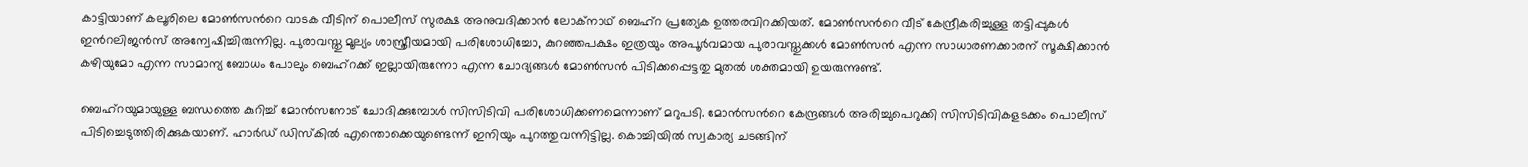കാട്ടിയാണ് കലൂരിലെ മോണ്‍സന്‍റെ വാടക വീടിന് പൊലീസ് സുരക്ഷ അനുവദിക്കാൻ ലോക്നാഥ് ബെഹ്റ പ്രത്യേക ഉത്തരവിറക്കിയത്. മോണ്‍സന്‍റെ വീട് കേന്ദ്രീകരിച്ചുള്ള തട്ടിപ്പുകൾ ഇന്‍റലിജൻസ് അന്വേഷിച്ചിരുന്നില്ല. പുരാവസ്തു മൂല്യം ശാസ്ത്രീയമായി പരിശോധിച്ചോ, കുറഞ്ഞപക്ഷം ഇത്രയും അപൂർവമായ പുരാവസ്തുക്കൾ മോണ്‍സൻ എന്ന സാധാരണക്കാരന് സൂക്ഷിക്കാൻ കഴിയുമോ എന്ന സാമാന്യ ബോധം പോലും ബെഹ്റക്ക് ഇല്ലായിരുന്നോ എന്ന ചോദ്യങ്ങൾ മോണ്‍സൻ പിടിക്കപ്പെട്ടതു മുതൽ ശക്തമായി ഉയരുന്നുണ്ട്.

ബെഹ്റയുമായുള്ള ബന്ധത്തെ കുറിച്ച് മോൻസനോട് ചോദിക്കുമ്പോൾ സിസിടിവി പരിശോധിക്കണമെന്നാണ് മറുപടി. മോൻസന്‍റെ കേന്ദ്രങ്ങൾ അരിച്ചുപെറുക്കി സിസിടിവികളടക്കം പൊലീസ് പിടിച്ചെടുത്തിരിക്കുകയാണ്. ഹാർഡ് ഡിസ്കിൽ എന്തൊക്കെയുണ്ടെന്ന് ഇനിയും പുറത്തുവന്നിട്ടില്ല. കൊച്ചിയിൽ സ്വകാര്യ ചടങ്ങിന്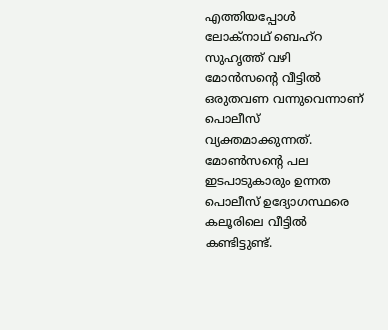എത്തിയപ്പോൾ ലോക്നാഥ് ബെഹ്റ സുഹൃത്ത് വഴി മോൻസന്‍റെ വീട്ടിൽ ഒരുതവണ വന്നുവെന്നാണ് പൊലീസ് വ്യക്തമാക്കുന്നത്. മോണ്‍സന്‍റെ പല ഇടപാടുകാരും ഉന്നത പൊലീസ് ഉദ്യോഗസ്ഥരെ കലൂരിലെ വീട്ടിൽ കണ്ടിട്ടുണ്ട്.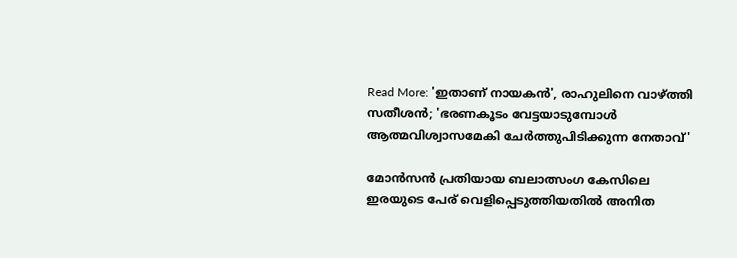Read More: 'ഇതാണ് നായകൻ', രാഹുലിനെ വാഴ്ത്തി സതീശൻ; 'ഭരണകൂടം വേട്ടയാടുമ്പോൾ ആത്മവിശ്വാസമേകി ചേർത്തുപിടിക്കുന്ന നേതാവ്'

മോൻസൻ പ്രതിയായ ബലാത്സംഗ കേസിലെ ഇരയുടെ പേര് വെളിപ്പെടുത്തിയതിൽ അനിത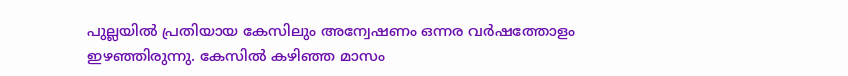പുല്ലയിൽ പ്രതിയായ കേസിലും അന്വേഷണം ഒന്നര വർഷത്തോളം ഇഴഞ്ഞിരുന്നു. കേസിൽ കഴിഞ്ഞ മാസം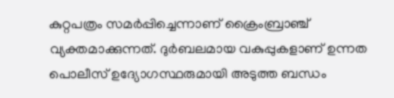കുറ്റപത്രം സമർപ്പിച്ചെന്നാണ് ക്രൈംബ്രാഞ്ച് വ്യക്തമാക്കുന്നത്. ദുർബലമായ വകുപ്പുകളാണ് ഉന്നത പൊലീസ് ഉദ്യോഗസ്ഥരുമായി അടുത്ത ബന്ധം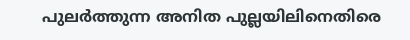പുലർത്തുന്ന അനിത പുല്ലയിലിനെതിരെ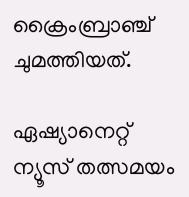ക്രൈംബ്രാഞ്ച് ചുമത്തിയത്.

ഏഷ്യാനെറ്റ് ന്യൂസ് തത്സമയം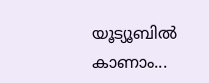യൂട്യൂബിൽ കാണാം...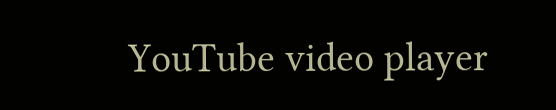YouTube video player